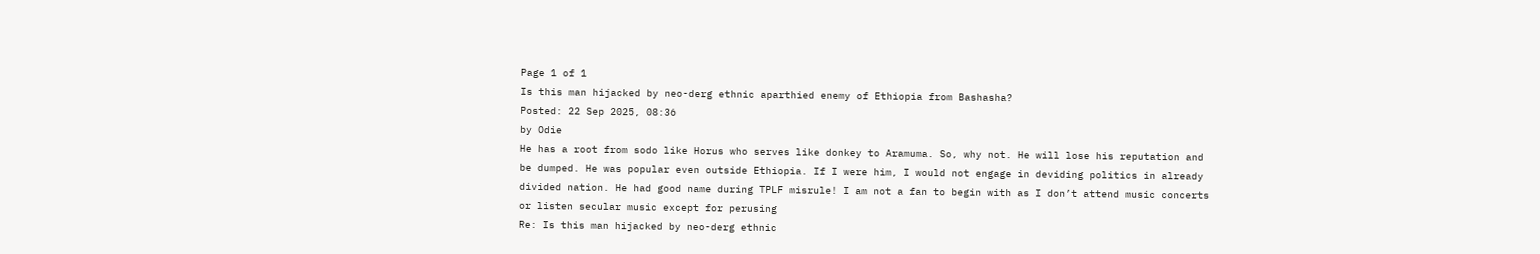Page 1 of 1
Is this man hijacked by neo-derg ethnic aparthied enemy of Ethiopia from Bashasha?
Posted: 22 Sep 2025, 08:36
by Odie
He has a root from sodo like Horus who serves like donkey to Aramuma. So, why not. He will lose his reputation and be dumped. He was popular even outside Ethiopia. If I were him, I would not engage in deviding politics in already divided nation. He had good name during TPLF misrule! I am not a fan to begin with as I don’t attend music concerts or listen secular music except for perusing
Re: Is this man hijacked by neo-derg ethnic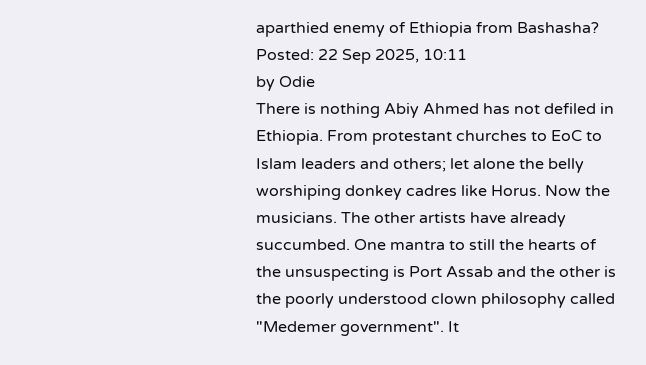aparthied enemy of Ethiopia from Bashasha?
Posted: 22 Sep 2025, 10:11
by Odie
There is nothing Abiy Ahmed has not defiled in Ethiopia. From protestant churches to EoC to Islam leaders and others; let alone the belly worshiping donkey cadres like Horus. Now the musicians. The other artists have already succumbed. One mantra to still the hearts of the unsuspecting is Port Assab and the other is the poorly understood clown philosophy called "Medemer government". It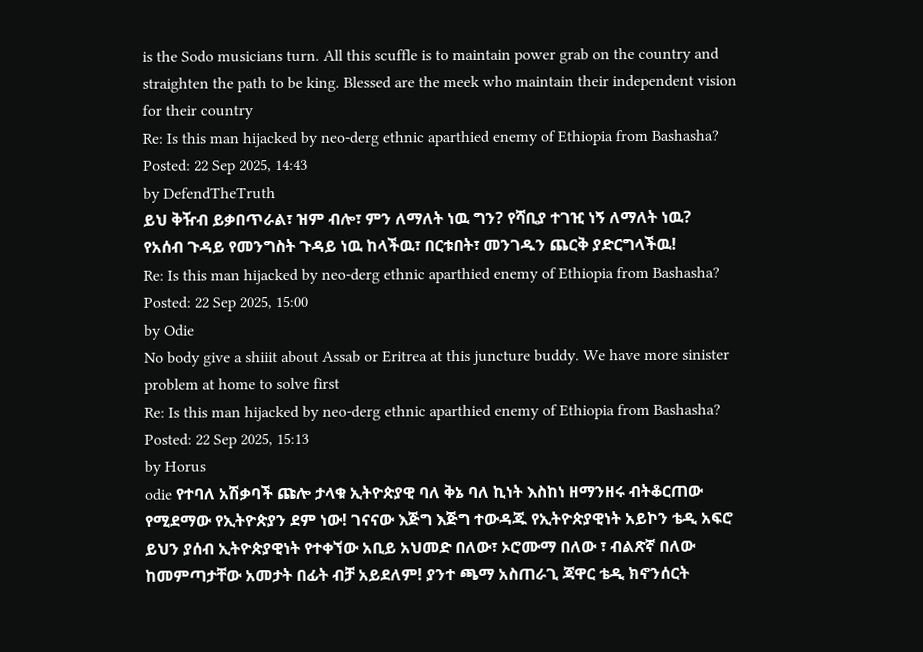is the Sodo musicians turn. All this scuffle is to maintain power grab on the country and straighten the path to be king. Blessed are the meek who maintain their independent vision for their country
Re: Is this man hijacked by neo-derg ethnic aparthied enemy of Ethiopia from Bashasha?
Posted: 22 Sep 2025, 14:43
by DefendTheTruth
ይህ ቅዥብ ይቃበጥራል፣ ዝም ብሎ፣ ምን ለማለት ነዉ ግን? የሻቢያ ተገዢ ነኝ ለማለት ነዉ?
የአሰብ ጉዳይ የመንግስት ጉዳይ ነዉ ከላችዉ፣ በርቱበት፣ መንገዱን ጨርቅ ያድርግላችዉ!
Re: Is this man hijacked by neo-derg ethnic aparthied enemy of Ethiopia from Bashasha?
Posted: 22 Sep 2025, 15:00
by Odie
No body give a shiiit about Assab or Eritrea at this juncture buddy. We have more sinister problem at home to solve first
Re: Is this man hijacked by neo-derg ethnic aparthied enemy of Ethiopia from Bashasha?
Posted: 22 Sep 2025, 15:13
by Horus
odie የተባለ አሽቃባች ጩሎ ታላቁ ኢትዮጵያዊ ባለ ቅኔ ባለ ኪነት እስከነ ዘማንዘሩ ብትቆርጠው የሚደማው የኢትዮጵያን ደም ነው! ገናናው እጅግ እጅግ ተውዳጁ የኢትዮጵያዊነት አይኮን ቴዲ አፍሮ ይህን ያሰብ ኢትዮጵያዊነት የተቀኘው አቢይ አህመድ በለው፣ ኦሮሙማ በለው ፣ ብልጽኛ በለው ከመምጣታቸው አመታት በፊት ብቻ አይደለም! ያንተ ጫማ አስጠራጊ ጃዋር ቴዲ ክኖንሰርት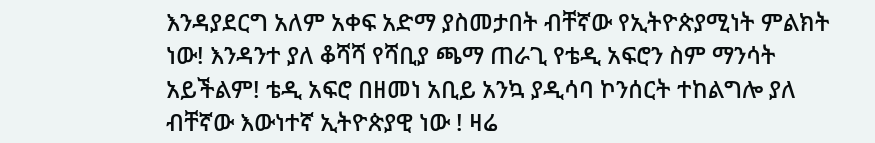እንዳያደርግ አለም አቀፍ አድማ ያስመታበት ብቸኛው የኢትዮጵያሚነት ምልክት ነው! እንዳንተ ያለ ቆሻሻ የሻቢያ ጫማ ጠራጊ የቴዲ አፍሮን ስም ማንሳት አይችልም! ቴዲ አፍሮ በዘመነ አቢይ አንኳ ያዲሳባ ኮንሰርት ተከልግሎ ያለ ብቸኛው እውነተኛ ኢትዮጵያዊ ነው ! ዛሬ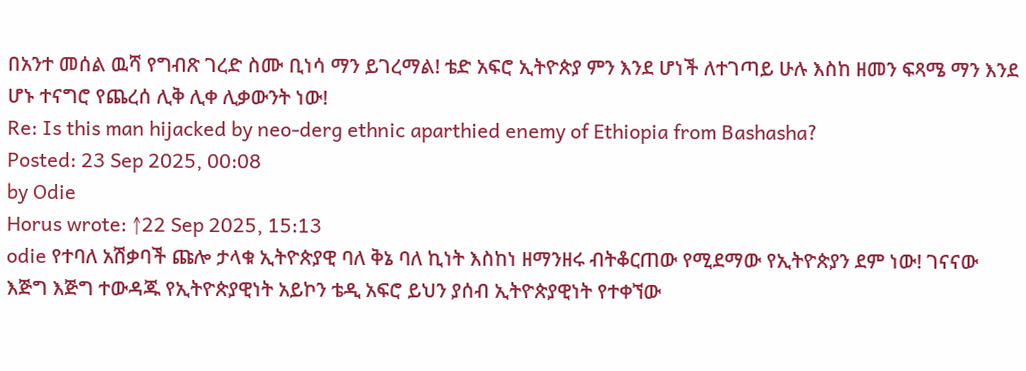በአንተ መሰል ዉሻ የግብጽ ገረድ ስሙ ቢነሳ ማን ይገረማል! ቴድ አፍሮ ኢትዮጵያ ምን እንደ ሆነች ለተገጣይ ሁሉ እስከ ዘመን ፍጻሜ ማን እንደ ሆኑ ተናግሮ የጨረሰ ሊቅ ሊቀ ሊቃውንት ነው!
Re: Is this man hijacked by neo-derg ethnic aparthied enemy of Ethiopia from Bashasha?
Posted: 23 Sep 2025, 00:08
by Odie
Horus wrote: ↑22 Sep 2025, 15:13
odie የተባለ አሽቃባች ጩሎ ታላቁ ኢትዮጵያዊ ባለ ቅኔ ባለ ኪነት እስከነ ዘማንዘሩ ብትቆርጠው የሚደማው የኢትዮጵያን ደም ነው! ገናናው እጅግ እጅግ ተውዳጁ የኢትዮጵያዊነት አይኮን ቴዲ አፍሮ ይህን ያሰብ ኢትዮጵያዊነት የተቀኘው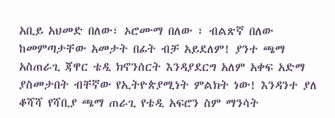አቢይ አህመድ በለው፣ ኦሮሙማ በለው ፣ ብልጽኛ በለው ከመምጣታቸው አመታት በፊት ብቻ አይደለም! ያንተ ጫማ አስጠራጊ ጃዋር ቴዲ ክኖንሰርት እንዳያደርግ አለም አቀፍ አድማ ያስመታበት ብቸኛው የኢትዮጵያሚነት ምልክት ነው! እንዳንተ ያለ ቆሻሻ የሻቢያ ጫማ ጠራጊ የቴዲ አፍሮን ስም ማንሳት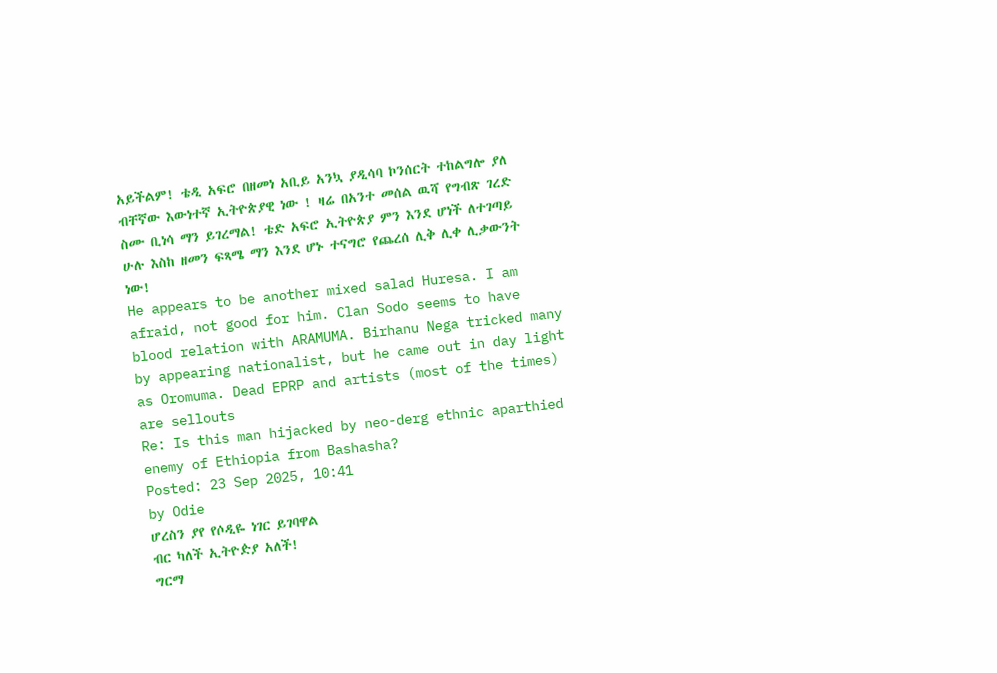አይችልም! ቴዲ አፍሮ በዘመነ አቢይ አንኳ ያዲሳባ ኮንሰርት ተከልግሎ ያለ ብቸኛው እውነተኛ ኢትዮጵያዊ ነው ! ዛሬ በአንተ መሰል ዉሻ የግብጽ ገረድ ስሙ ቢነሳ ማን ይገረማል! ቴድ አፍሮ ኢትዮጵያ ምን እንደ ሆነች ለተገጣይ ሁሉ እስከ ዘመን ፍጻሜ ማን እንደ ሆኑ ተናግሮ የጨረሰ ሊቅ ሊቀ ሊቃውንት ነው!
He appears to be another mixed salad Huresa. I am afraid, not good for him. Clan Sodo seems to have blood relation with ARAMUMA. Birhanu Nega tricked many by appearing nationalist, but he came out in day light as Oromuma. Dead EPRP and artists (most of the times) are sellouts
Re: Is this man hijacked by neo-derg ethnic aparthied enemy of Ethiopia from Bashasha?
Posted: 23 Sep 2025, 10:41
by Odie
ሆረስን ያየ የሶዲዬ ነገር ይገባዋል
ብር ካለች ኢትዮዽያ አለች!
ግርማ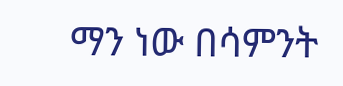ማን ነው በሳምንት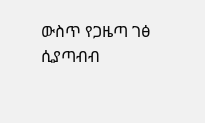ውስጥ የጋዜጣ ገፅ ሲያጣብብ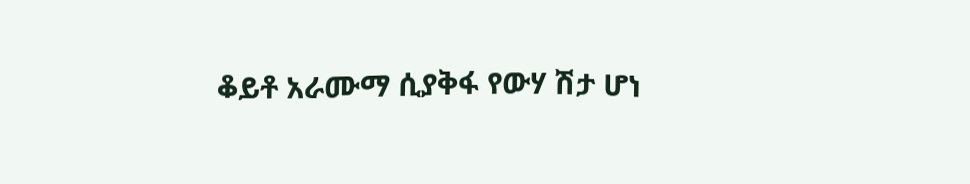ቆይቶ አራሙማ ሲያቅፋ የውሃ ሽታ ሆነ